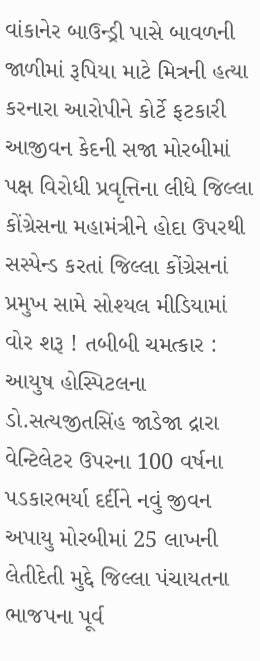વાંકાનેર બાઉન્ડ્રી પાસે બાવળની જાળીમાં રૂપિયા માટે મિત્રની હત્યા કરનારા આરોપીને કોર્ટે ફટકારી આજીવન કેદની સજા મોરબીમાં પક્ષ વિરોધી પ્રવૃત્તિના લીધે જિલ્લા કોંગ્રેસના મહામંત્રીને હોદા ઉપરથી સસ્પેન્ડ કરતાં જિલ્લા કોંગ્રેસનાં પ્રમુખ સામે સોશ્યલ મીડિયામાં વોર શરૂ ! તબીબી ચમત્કાર : આયુષ હોસ્પિટલના ડો.સત્યજીતસિંહ જાડેજા દ્રારા વેન્ટિલેટર ઉપરના 100 વર્ષના પડકારભર્યા દર્દીને નવું જીવન અપાયુ મોરબીમાં 25 લાખની લેતીદેતી મુદ્દે જિલ્લા પંચાયતના ભાજપના પૂર્વ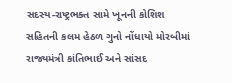સદસ્ય-રાષ્ટ્રભક્ત સામે ખૂનની કોશિશ સહિતની કલમ હેઠળ ગુનો નોંધાયો મોરબીમાં રાજ્યમંત્રી કાંતિભાઈ અને સાંસદ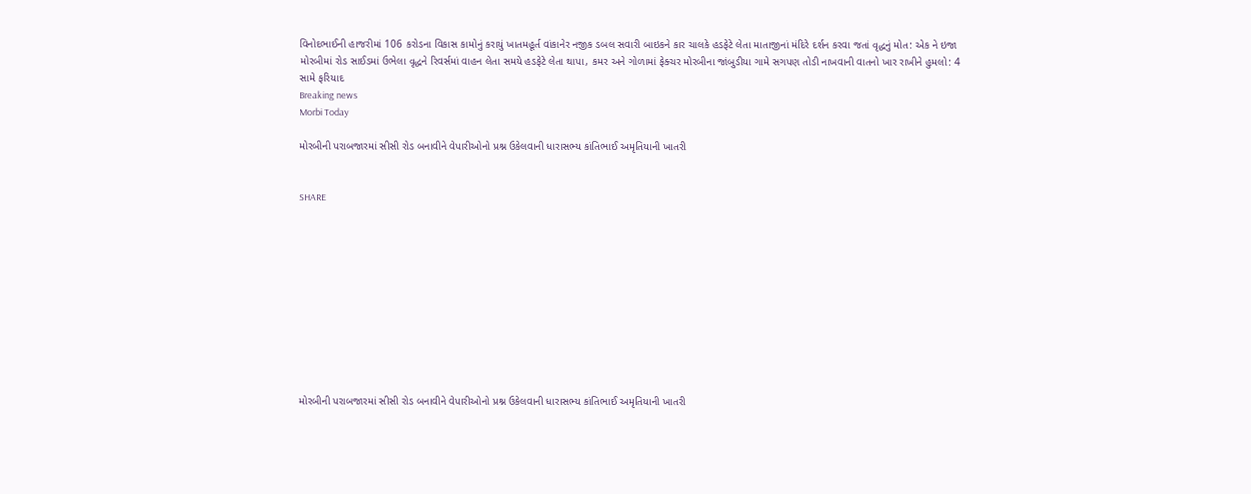વિનોદભાઈની હાજરીમાં 106 કરોડના વિકાસ કામોનું કરાયું ખાતમહૂર્ત વાંકાનેર નજીક ડબલ સવારી બાઇકને કાર ચાલકે હડફેટે લેતા માતાજીનાં મંદિરે દર્શન કરવા જતાં વૃદ્ધનું મોત: એક ને ઇજા મોરબીમાં રોડ સાઈડમાં ઉભેલા વૃદ્ધને રિવર્સમાં વાહન લેતા સમયે હડફેટે લેતા થાપા, કમર અને ગોળામાં ફેક્ચર મોરબીના જાંબુડીયા ગામે સગપણ તોડી નાખવાની વાતનો ખાર રાખીને હુમલો: 4 સામે ફરિયાદ
Breaking news
Morbi Today

મોરબીની પરાબજારમાં સીસી રોડ બનાવીને વેપારીઓનો પ્રશ્ન ઉકેલવાની ધારાસભ્ય કાંતિભાઈ અમૃતિયાની ખાતરી


SHARE











મોરબીની પરાબજારમાં સીસી રોડ બનાવીને વેપારીઓનો પ્રશ્ન ઉકેલવાની ધારાસભ્ય કાંતિભાઈ અમૃતિયાની ખાતરી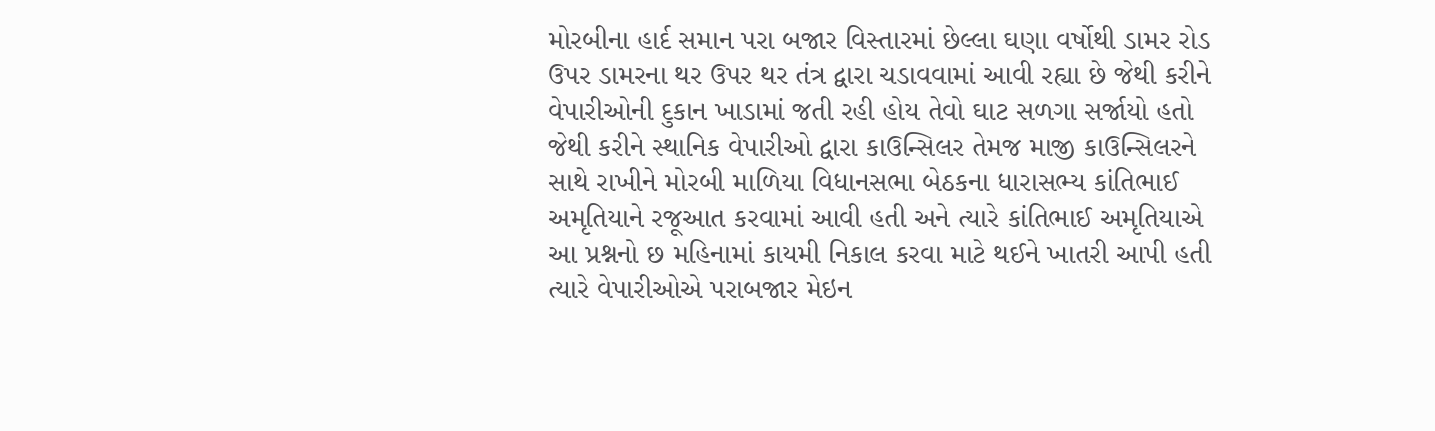મોરબીના હાર્દ સમાન પરા બજાર વિસ્તારમાં છેલ્લા ઘણા વર્ષોથી ડામર રોડ ઉપર ડામરના થર ઉપર થર તંત્ર દ્વારા ચડાવવામાં આવી રહ્યા છે જેથી કરીને વેપારીઓની દુકાન ખાડામાં જતી રહી હોય તેવો ઘાટ સળગા સર્જાયો હતો જેથી કરીને સ્થાનિક વેપારીઓ દ્વારા કાઉન્સિલર તેમજ માજી કાઉન્સિલરને સાથે રાખીને મોરબી માળિયા વિધાનસભા બેઠકના ધારાસભ્ય કાંતિભાઈ અમૃતિયાને રજૂઆત કરવામાં આવી હતી અને ત્યારે કાંતિભાઈ અમૃતિયાએ આ પ્રશ્નનો છ મહિનામાં કાયમી નિકાલ કરવા માટે થઈને ખાતરી આપી હતી ત્યારે વેપારીઓએ પરાબજાર મેઇન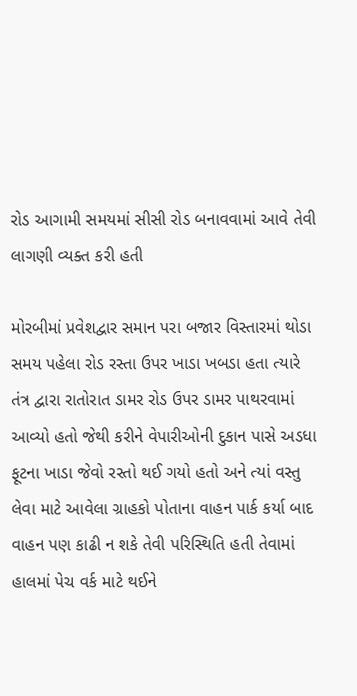રોડ આગામી સમયમાં સીસી રોડ બનાવવામાં આવે તેવી લાગણી વ્યક્ત કરી હતી

મોરબીમાં પ્રવેશદ્વાર સમાન પરા બજાર વિસ્તારમાં થોડા સમય પહેલા રોડ રસ્તા ઉપર ખાડા ખબડા હતા ત્યારે તંત્ર દ્વારા રાતોરાત ડામર રોડ ઉપર ડામર પાથરવામાં આવ્યો હતો જેથી કરીને વેપારીઓની દુકાન પાસે અડધા ફૂટના ખાડા જેવો રસ્તો થઈ ગયો હતો અને ત્યાં વસ્તુ લેવા માટે આવેલા ગ્રાહકો પોતાના વાહન પાર્ક કર્યા બાદ વાહન પણ કાઢી ન શકે તેવી પરિસ્થિતિ હતી તેવામાં હાલમાં પેચ વર્ક માટે થઈને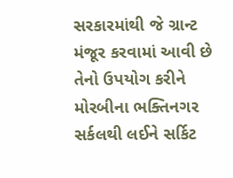સરકારમાંથી જે ગ્રાન્ટ મંજૂર કરવામાં આવી છે તેનો ઉપયોગ કરીને મોરબીના ભક્તિનગર સર્કલથી લઈને સર્કિટ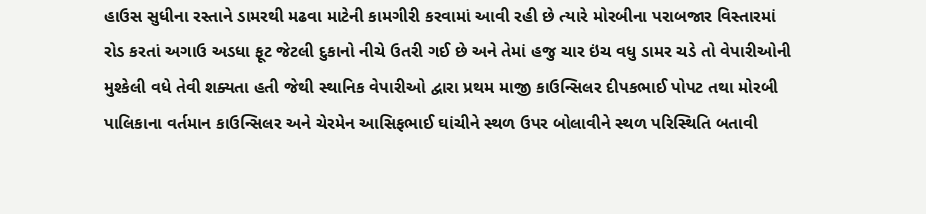હાઉસ સુધીના રસ્તાને ડામરથી મઢવા માટેની કામગીરી કરવામાં આવી રહી છે ત્યારે મોરબીના પરાબજાર વિસ્તારમાં રોડ કરતાં અગાઉ અડધા ફૂટ જેટલી દુકાનો નીચે ઉતરી ગઈ છે અને તેમાં હજુ ચાર ઇંચ વધુ ડામર ચડે તો વેપારીઓની મુશ્કેલી વધે તેવી શક્યતા હતી જેથી સ્થાનિક વેપારીઓ દ્વારા પ્રથમ માજી કાઉન્સિલર દીપકભાઈ પોપટ તથા મોરબી પાલિકાના વર્તમાન કાઉન્સિલર અને ચેરમેન આસિફભાઈ ઘાંચીને સ્થળ ઉપર બોલાવીને સ્થળ પરિસ્થિતિ બતાવી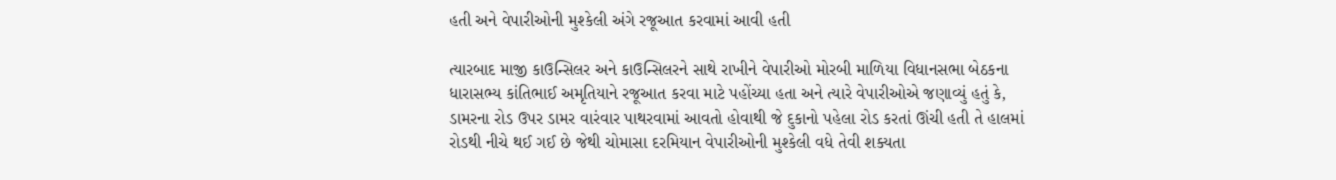હતી અને વેપારીઓની મુશ્કેલી અંગે રજૂઆત કરવામાં આવી હતી

ત્યારબાદ માજી કાઉન્સિલર અને કાઉન્સિલરને સાથે રાખીને વેપારીઓ મોરબી માળિયા વિધાનસભા બેઠકના ધારાસભ્ય કાંતિભાઈ અમૃતિયાને રજૂઆત કરવા માટે પહોંચ્યા હતા અને ત્યારે વેપારીઓએ જણાવ્યું હતું કે, ડામરના રોડ ઉપર ડામર વારંવાર પાથરવામાં આવતો હોવાથી જે દુકાનો પહેલા રોડ કરતાં ઊંચી હતી તે હાલમાં રોડથી નીચે થઈ ગઈ છે જેથી ચોમાસા દરમિયાન વેપારીઓની મુશ્કેલી વધે તેવી શક્યતા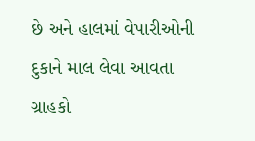છે અને હાલમાં વેપારીઓની દુકાને માલ લેવા આવતા ગ્રાહકો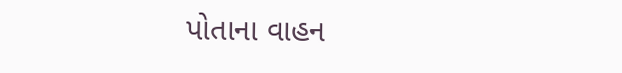પોતાના વાહન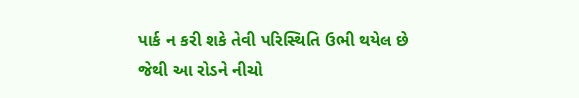પાર્ક ન કરી શકે તેવી પરિસ્થિતિ ઉભી થયેલ છે જેથી આ રોડને નીચો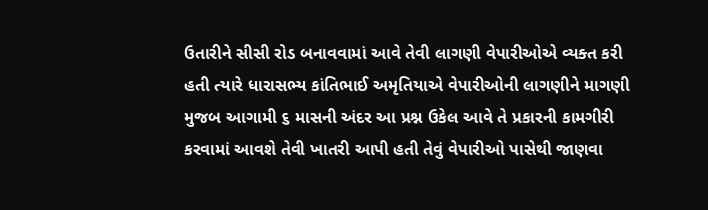ઉતારીને સીસી રોડ બનાવવામાં આવે તેવી લાગણી વેપારીઓએ વ્યક્ત કરી હતી ત્યારે ધારાસભ્ય કાંતિભાઈ અમૃતિયાએ વેપારીઓની લાગણીને માગણી મુજબ આગામી ૬ માસની અંદર આ પ્રશ્ન ઉકેલ આવે તે પ્રકારની કામગીરી કરવામાં આવશે તેવી ખાતરી આપી હતી તેવું વેપારીઓ પાસેથી જાણવા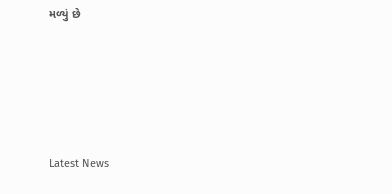મળ્યું છે






Latest News